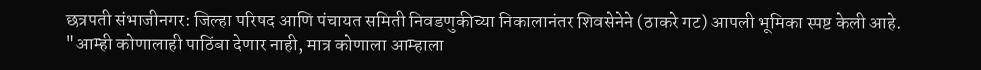छत्रपती संभाजीनगर: जिल्हा परिषद आणि पंचायत समिती निवडणुकीच्या निकालानंतर शिवसेनेने (ठाकरे गट) आपली भूमिका स्पष्ट केली आहे. "आम्ही कोणालाही पाठिंबा देणार नाही, मात्र कोणाला आम्हाला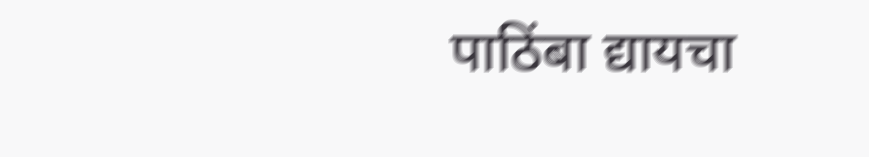पाठिंबा द्यायचा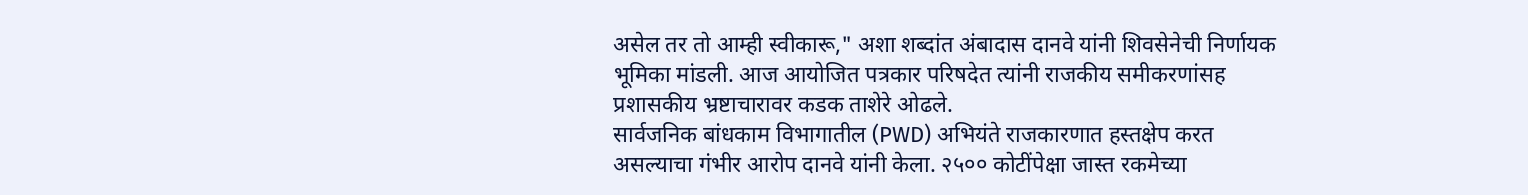असेल तर तो आम्ही स्वीकारू," अशा शब्दांत अंबादास दानवे यांनी शिवसेनेची निर्णायक भूमिका मांडली. आज आयोजित पत्रकार परिषदेत त्यांनी राजकीय समीकरणांसह प्रशासकीय भ्रष्टाचारावर कडक ताशेरे ओढले.
सार्वजनिक बांधकाम विभागातील (PWD) अभियंते राजकारणात हस्तक्षेप करत असल्याचा गंभीर आरोप दानवे यांनी केला. २५०० कोटींपेक्षा जास्त रकमेच्या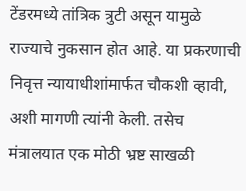टेंडरमध्ये तांत्रिक त्रुटी असून यामुळे राज्याचे नुकसान होत आहे. या प्रकरणाची निवृत्त न्यायाधीशांमार्फत चौकशी व्हावी, अशी मागणी त्यांनी केली. तसेच मंत्रालयात एक मोठी भ्रष्ट साखळी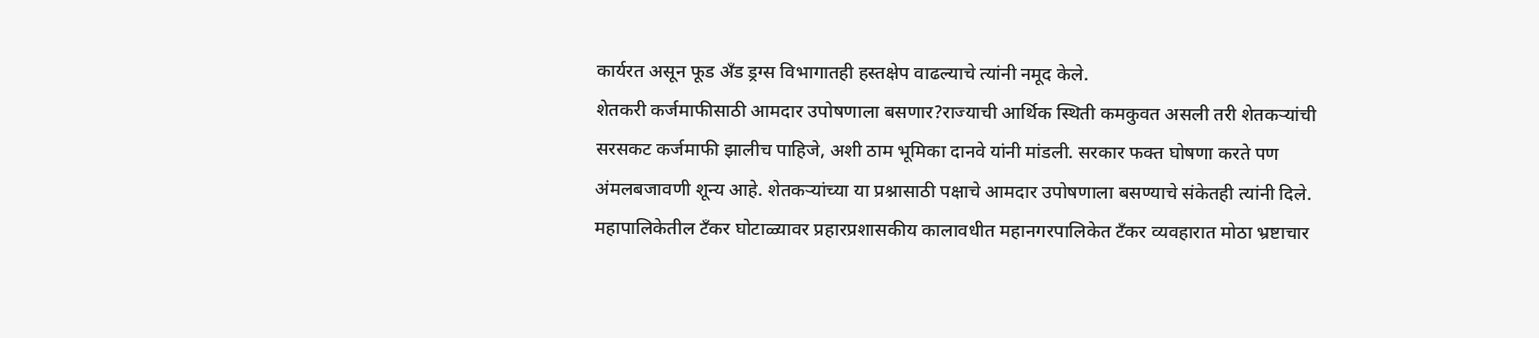कार्यरत असून फूड अँड ड्रग्स विभागातही हस्तक्षेप वाढल्याचे त्यांनी नमूद केले.
शेतकरी कर्जमाफीसाठी आमदार उपोषणाला बसणार?राज्याची आर्थिक स्थिती कमकुवत असली तरी शेतकऱ्यांची सरसकट कर्जमाफी झालीच पाहिजे, अशी ठाम भूमिका दानवे यांनी मांडली. सरकार फक्त घोषणा करते पण अंमलबजावणी शून्य आहे. शेतकऱ्यांच्या या प्रश्नासाठी पक्षाचे आमदार उपोषणाला बसण्याचे संकेतही त्यांनी दिले.
महापालिकेतील टँकर घोटाळ्यावर प्रहारप्रशासकीय कालावधीत महानगरपालिकेत टँकर व्यवहारात मोठा भ्रष्टाचार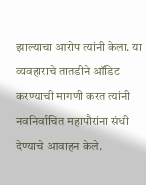झाल्याचा आरोप त्यांनी केला. या व्यवहाराचे तातडीने ऑडिट करण्याची मागणी करत त्यांनी नवनिर्वाचित महापौरांना संधी देण्याचे आवाहन केले.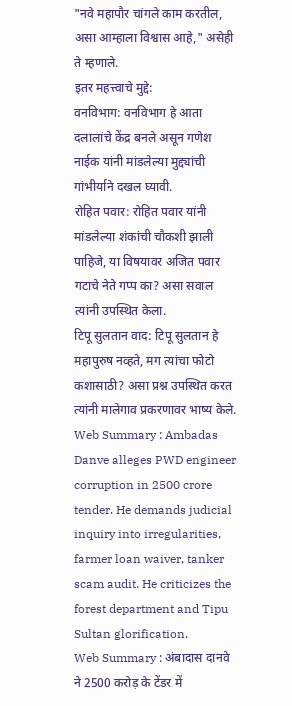"नवे महापौर चांगले काम करतील, असा आम्हाला विश्वास आहे," असेही ते म्हणाले.
इतर महत्त्वाचे मुद्दे:
वनविभाग: वनविभाग हे आता दलालांचे केंद्र बनले असून गणेश नाईक यांनी मांडलेल्या मुद्द्यांची गांभीर्याने दखल घ्यावी.
रोहित पवार: रोहित पवार यांनी मांडलेल्या शंकांची चौकशी झाली पाहिजे, या विषयावर अजित पवार गटाचे नेते गप्प का? असा सवाल त्यांनी उपस्थित केला.
टिपू सुलतान वाद: टिपू सुलतान हे महापुरुष नव्हते, मग त्यांचा फोटो कशासाठी? असा प्रश्न उपस्थित करत त्यांनी मालेगाव प्रकरणावर भाष्य केले.
Web Summary : Ambadas Danve alleges PWD engineer corruption in 2500 crore tender. He demands judicial inquiry into irregularities, farmer loan waiver, tanker scam audit. He criticizes the forest department and Tipu Sultan glorification.
Web Summary : अंबादास दानवे ने 2500 करोड़ के टेंडर में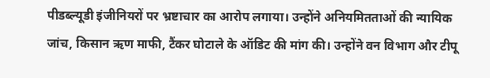पीडब्ल्यूडी इंजीनियरों पर भ्रष्टाचार का आरोप लगाया। उन्होंने अनियमितताओं की न्यायिक जांच, किसान ऋण माफी, टैंकर घोटाले के ऑडिट की मांग की। उन्होंने वन विभाग और टीपू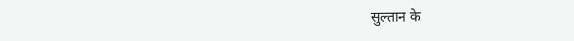सुल्तान के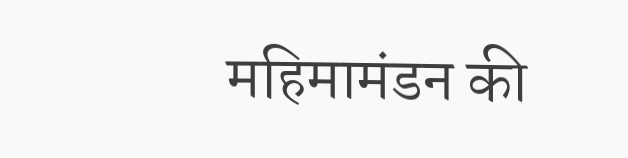महिमामंडन की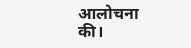आलोचना की।